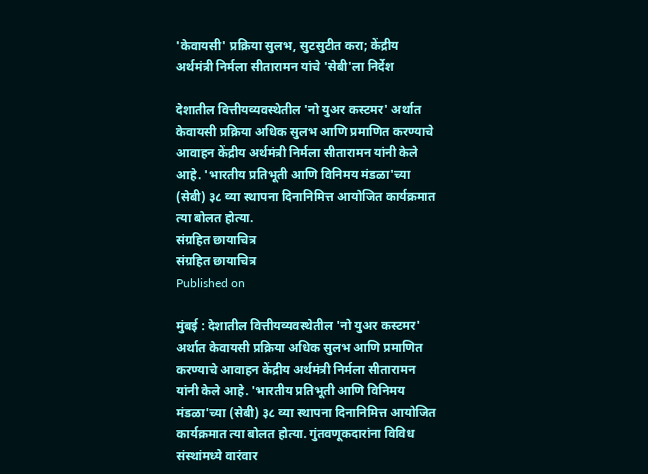'केवायसी' प्रक्रिया सुलभ, सुटसुटीत करा; केंद्रीय अर्थमंत्री निर्मला सीतारामन यांचे 'सेबी'ला निर्देश

देशातील वित्तीयव्यवस्थेतील 'नो युअर कस्टमर' अर्थात केवायसी प्रक्रिया अधिक सुलभ आणि प्रमाणित करण्याचे आवाहन केंद्रीय अर्थमंत्री निर्मला सीतारामन यांनी केले आहे. 'भारतीय प्रतिभूती आणि विनिमय मंडळा'च्या (सेबी) ३८ व्या स्थापना दिनानिमित्त आयोजित कार्यक्रमात त्या बोलत होत्या.
संग्रहित छायाचित्र
संग्रहित छायाचित्र
Published on

मुंबई : देशातील वित्तीयव्यवस्थेतील 'नो युअर कस्टमर' अर्थात केवायसी प्रक्रिया अधिक सुलभ आणि प्रमाणित करण्याचे आवाहन केंद्रीय अर्थमंत्री निर्मला सीतारामन यांनी केले आहे. 'भारतीय प्रतिभूती आणि विनिमय मंडळा'च्या (सेबी) ३८ व्या स्थापना दिनानिमित्त आयोजित कार्यक्रमात त्या बोलत होत्या. गुंतवणूकदारांना विविध संस्थांमध्ये वारंवार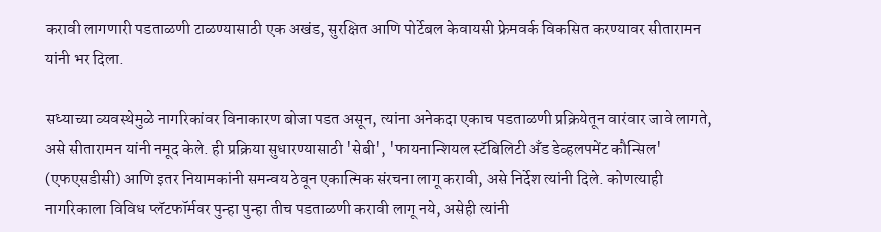करावी लागणारी पडताळणी टाळण्यासाठी एक अखंड, सुरक्षित आणि पोर्टेबल केवायसी फ्रेमवर्क विकसित करण्यावर सीतारामन यांनी भर दिला.

सध्याच्या व्यवस्थेमुळे नागरिकांवर विनाकारण बोजा पडत असून, त्यांना अनेकदा एकाच पडताळणी प्रक्रियेतून वारंवार जावे लागते, असे सीतारामन यांनी नमूद केले. ही प्रक्रिया सुधारण्यासाठी 'सेबी', 'फायनान्शियल स्टॅबिलिटी अँड डेव्हलपमेंट कौन्सिल' (एफएसडीसी) आणि इतर नियामकांनी समन्वय ठेवून एकात्मिक संरचना लागू करावी, असे निर्देश त्यांनी दिले. कोणत्याही नागरिकाला विविध प्लॅटफॉर्मवर पुन्हा पुन्हा तीच पडताळणी करावी लागू नये, असेही त्यांनी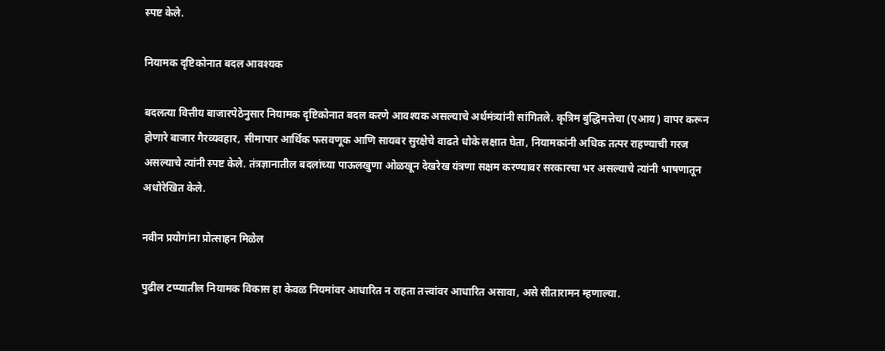स्पष्ट केले.

नियामक दृष्टिकोनात बदल आवश्यक

बदलत्या वित्तीय बाजारपेठेनुसार नियामक दृष्टिकोनात बदल करणे आवश्यक असल्याचे अर्थमंत्र्यांनी सांगितले. कृत्रिम बुद्धिमत्तेचा (एआय) वापर करून होणारे बाजार गैरव्यवहार, सीमापार आर्थिक फसवणूक आणि सायबर सुरक्षेचे वाढते धोके लक्षात घेता, नियामकांनी अधिक तत्पर राहण्याची गरज असल्याचे त्यांनी स्पष्ट केले. तंत्रज्ञानातील बदलांच्या पाऊलखुणा ओळखून देखरेख यंत्रणा सक्षम करण्यावर सरकारचा भर असल्याचे त्यांनी भाषणातून अधोरेखित केले.

नवीन प्रयोगांना प्रोत्साहन मिळेल

पुढील टप्प्यातील नियामक विकास हा केवळ नियमांवर आधारित न राहता तत्त्वांवर आधारित असावा, असे सीतारामन म्हणाल्या.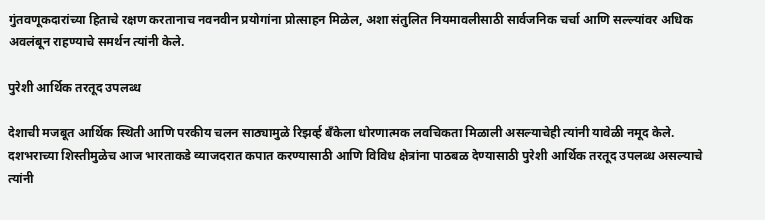गुंतवणूकदारांच्या हिताचे रक्षण करतानाच नवनवीन प्रयोगांना प्रोत्साहन मिळेल, अशा संतुलित नियमावलीसाठी सार्वजनिक चर्चा आणि सल्ल्यांवर अधिक अवलंबून राहण्याचे समर्थन त्यांनी केले.

पुरेशी आर्थिक तरतूद उपलब्ध

देशाची मजबूत आर्थिक स्थिती आणि परकीय चलन साठ्यामुळे रिझर्व्ह बँकेला धोरणात्मक लवचिकता मिळाली असल्याचेही त्यांनी यावेळी नमूद केले. दशभराच्या शिस्तीमुळेच आज भारताकडे व्याजदरात कपात करण्यासाठी आणि विविध क्षेत्रांना पाठबळ देण्यासाठी पुरेशी आर्थिक तरतूद उपलब्ध असल्याचे त्यांनी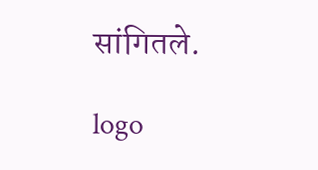सांगितले.

logo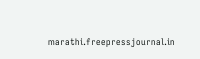marathi.freepressjournal.in